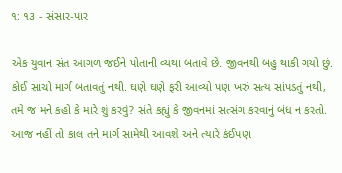૧: ૧૩ - સંસાર-પાર

એક યુવાન સંત આગળ જઈને પોતાની વ્યથા બતાવે છે. જીવનથી બહુ થાકી ગયો છું. કોઈ સાચો માર્ગ બતાવતું નથી. ઘણે ઘણે ફરી આવ્યો પણ ખરું સત્ય સાંપડતું નથી, તમે જ મને કહો કે મારે શું કરવું? સંતે કહ્યું કે જીવનમાં સત્સંગ કરવાનું બંધ ન કરતો. આજ નહીં તો કાલ તને માર્ગ સામેથી આવશે અને ત્યારે કંઈપણ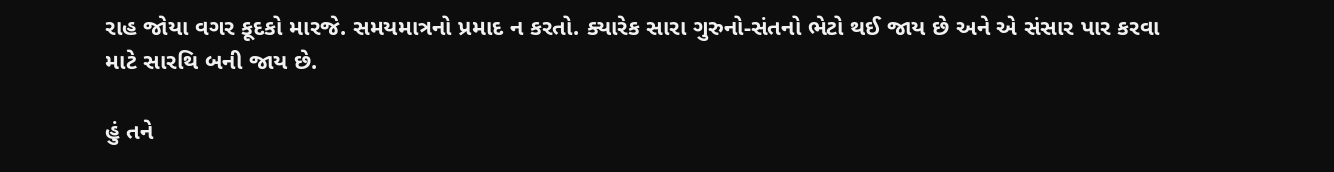રાહ જોયા વગર કૂદકો મારજે. સમયમાત્રનો પ્રમાદ ન કરતો. ક્યારેક સારા ગુરુનો-સંતનો ભેટો થઈ જાય છે અને એ સંસાર પાર કરવા માટે સારથિ બની જાય છે.

હું તને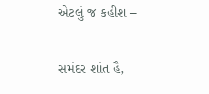એટલું જ કહીશ –

સમંદર શાંત હૈ,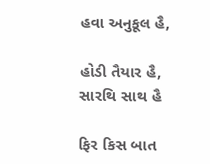હવા અનુકૂલ હૈ,

હોડી તૈયાર હૈ, સારથિ સાથ હૈ

ફિર કિસ બાત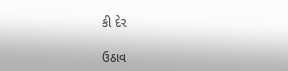કી દેર

ઉઠાવ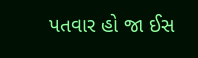પતવાર હો જા ઈસ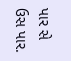પાર સે ઉસ પાર.